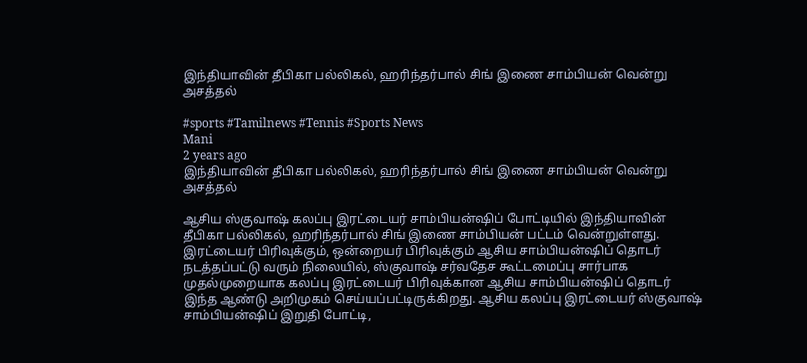இந்தியாவின் தீபிகா பல்லிகல், ஹரிந்தர்பால் சிங் இணை சாம்பியன் வென்று அசத்தல்

#sports #Tamilnews #Tennis #Sports News
Mani
2 years ago
இந்தியாவின் தீபிகா பல்லிகல், ஹரிந்தர்பால் சிங் இணை சாம்பியன் வென்று அசத்தல்

ஆசிய ஸ்குவாஷ் கலப்பு இரட்டையர் சாம்பியன்ஷிப் போட்டியில் இந்தியாவின் தீபிகா பல்லிகல், ஹரிந்தர்பால் சிங் இணை சாம்பியன் பட்டம் வென்றுள்ளது. இரட்டையர் பிரிவுக்கும், ஒன்றையர் பிரிவுக்கும் ஆசிய சாம்பியன்ஷிப் தொடர் நடத்தப்பட்டு வரும் நிலையில், ஸ்குவாஷ் சர்வதேச கூட்டமைப்பு சார்பாக முதல்முறையாக கலப்பு இரட்டையர் பிரிவுக்கான ஆசிய சாம்பியன்ஷிப் தொடர் இந்த ஆண்டு அறிமுகம் செய்யப்பட்டிருக்கிறது. ஆசிய கலப்பு இரட்டையர் ஸ்குவாஷ் சாம்பியன்ஷிப் இறுதி போட்டி,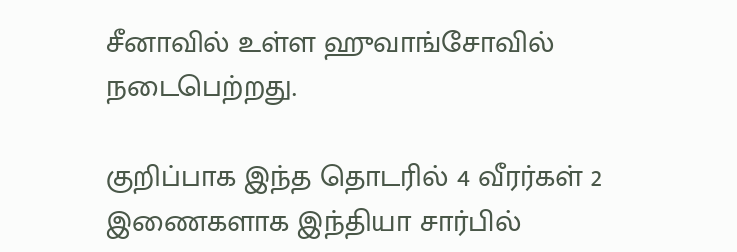சீனாவில் உள்ள ஹுவாங்சோவில் நடைபெற்றது.

குறிப்பாக இந்த தொடரில் 4 வீரர்கள் 2 இணைகளாக இந்தியா சார்பில்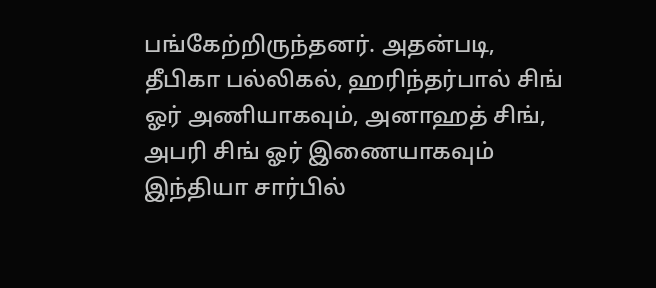பங்கேற்றிருந்தனர். அதன்படி, தீபிகா பல்லிகல், ஹரிந்தர்பால் சிங் ஓர் அணியாகவும், அனாஹத் சிங், அபரி சிங் ஓர் இணையாகவும் இந்தியா சார்பில்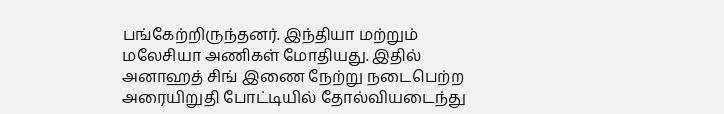பங்கேற்றிருந்தனர். இந்தியா மற்றும் மலேசியா அணிகள் மோதியது. இதில் அனாஹத் சிங் இணை நேற்று நடைபெற்ற அரையிறுதி போட்டியில் தோல்வியடைந்து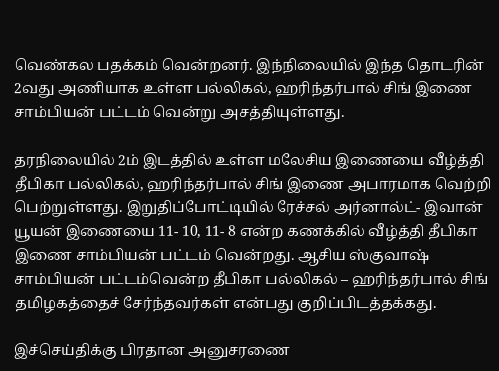வெண்கல பதக்கம் வென்றனர். இந்நிலையில் இந்த தொடரின் 2வது அணியாக உள்ள பல்லிகல், ஹரிந்தர்பால் சிங் இணை சாம்பியன் பட்டம் வென்று அசத்தியுள்ளது.

தரநிலையில் 2ம் இடத்தில் உள்ள மலேசிய இணையை வீழ்த்தி தீபிகா பல்லிகல், ஹரிந்தர்பால் சிங் இணை அபாரமாக வெற்றி பெற்றுள்ளது. இறுதிப்போட்டியில் ரேச்சல் அர்னால்ட்- இவான் யூயன் இணையை 11- 10, 11- 8 என்ற கணக்கில் வீழ்த்தி தீபிகா இணை சாம்பியன் பட்டம் வென்றது. ஆசிய ஸ்குவாஷ் சாம்பியன் பட்டம்வென்ற தீபிகா பல்லிகல் – ஹரிந்தர்பால் சிங் தமிழகத்தைச் சேர்ந்தவர்கள் என்பது குறிப்பிடத்தக்கது.

இச்செய்திக்கு பிரதான அனுசரணை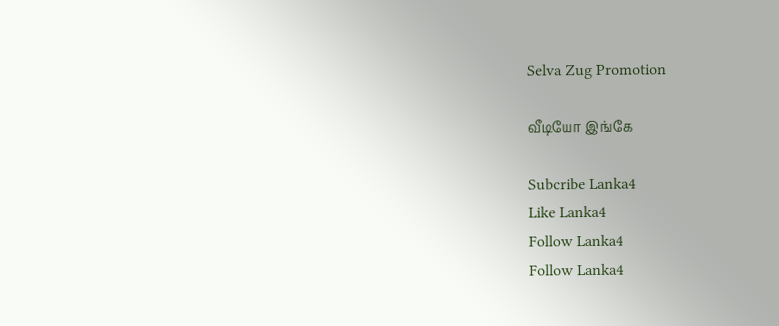Selva Zug Promotion

வீடியோ இங்கே

Subcribe Lanka4
Like Lanka4
Follow Lanka4
Follow Lanka4